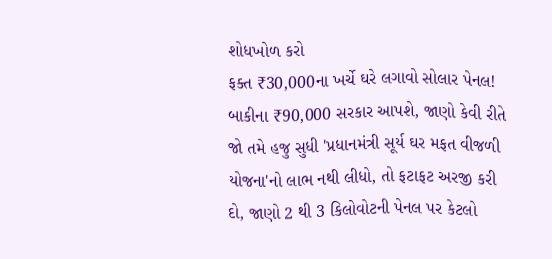શોધખોળ કરો
ફક્ત ₹30,000ના ખર્ચે ઘરે લગાવો સોલાર પેનલ! બાકીના ₹90,000 સરકાર આપશે, જાણો કેવી રીતે
જો તમે હજુ સુધી 'પ્રધાનમંત્રી સૂર્ય ઘર મફત વીજળી યોજના'નો લાભ નથી લીધો, તો ફટાફટ અરજી કરી દો, જાણો 2 થી 3 કિલોવોટની પેનલ પર કેટલો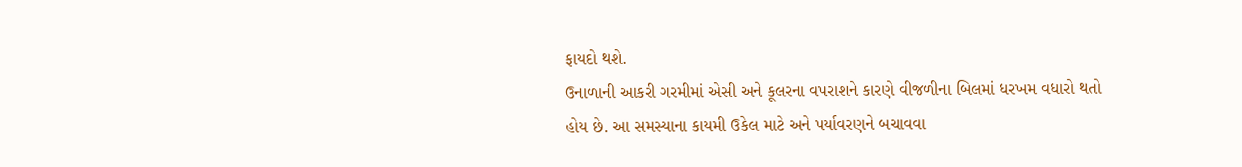ફાયદો થશે.
ઉનાળાની આકરી ગરમીમાં એસી અને કૂલરના વપરાશને કારણે વીજળીના બિલમાં ધરખમ વધારો થતો હોય છે. આ સમસ્યાના કાયમી ઉકેલ માટે અને પર્યાવરણને બચાવવા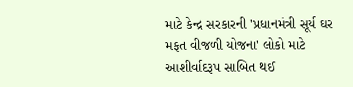માટે કેન્દ્ર સરકારની 'પ્રધાનમંત્રી સૂર્ય ઘર મફત વીજળી યોજના' લોકો માટે આશીર્વાદરૂપ સાબિત થઈ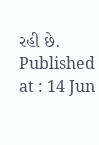રહી છે.
Published at : 14 Jun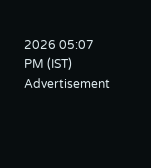2026 05:07 PM (IST)
Advertisement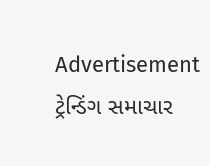Advertisement
ટ્રેન્ડિંગ સમાચાર